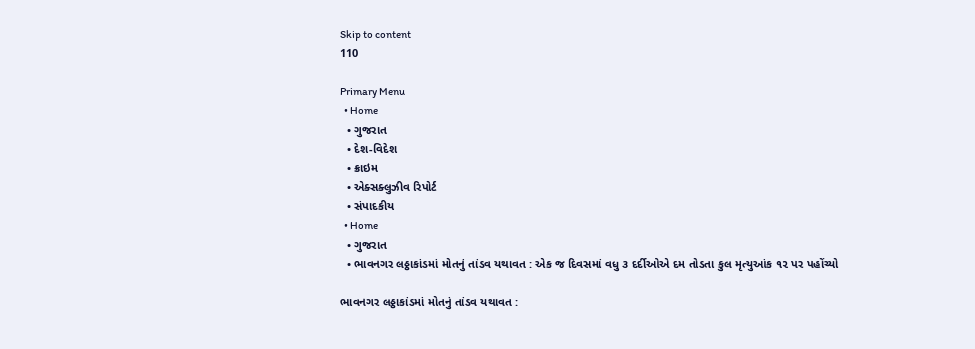Skip to content
110

Primary Menu
  • Home
  • ગુજરાત
  • દેશ-વિદેશ
  • ક્રાઇમ
  • એક્સક્લુઝીવ રિપોર્ટ
  • સંપાદકીય
  • Home
  • ગુજરાત
  • ભાવનગર લઠ્ઠાકાંડમાં મોતનું તાંડવ યથાવત : એક જ દિવસમાં વધુ ૩ દર્દીઓએ દમ તોડતા કુલ મૃત્યુઆંક ૧૨ પર પહોંચ્યો

ભાવનગર લઠ્ઠાકાંડમાં મોતનું તાંડવ યથાવત :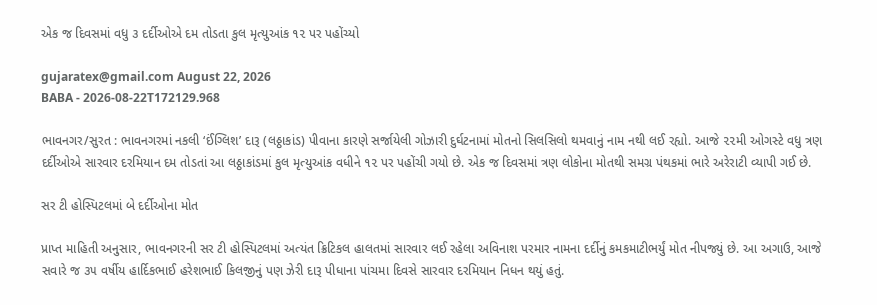એક જ દિવસમાં વધુ ૩ દર્દીઓએ દમ તોડતા કુલ મૃત્યુઆંક ૧૨ પર પહોંચ્યો

gujaratex@gmail.com August 22, 2026
BABA - 2026-08-22T172129.968

ભાવનગર/સુરત : ભાવનગરમાં નકલી ‘ઈંગ્લિશ’ દારૂ (લઠ્ઠાકાંડ) પીવાના કારણે સર્જાયેલી ગોઝારી દુર્ઘટનામાં મોતનો સિલસિલો થમવાનું નામ નથી લઈ રહ્યો. આજે ૨૨મી ઓગસ્ટે વધુ ત્રણ દર્દીઓએ સારવાર દરમિયાન દમ તોડતાં આ લઠ્ઠાકાંડમાં કુલ મૃત્યુઆંક વધીને ૧૨ પર પહોંચી ગયો છે. એક જ દિવસમાં ત્રણ લોકોના મોતથી સમગ્ર પંથકમાં ભારે અરેરાટી વ્યાપી ગઈ છે.

સર ટી હોસ્પિટલમાં બે દર્દીઓના મોત

પ્રાપ્ત માહિતી અનુસાર, ભાવનગરની સર ટી હોસ્પિટલમાં અત્યંત ક્રિટિકલ હાલતમાં સારવાર લઈ રહેલા અવિનાશ પરમાર નામના દર્દીનું કમકમાટીભર્યું મોત નીપજ્યું છે. આ અગાઉ, આજે સવારે જ ૩૫ વર્ષીય હાર્દિકભાઈ હરેશભાઈ કિલજીનું પણ ઝેરી દારૂ પીધાના પાંચમા દિવસે સારવાર દરમિયાન નિધન થયું હતું.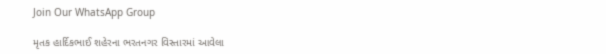Join Our WhatsApp Group

મૃતક હાર્દિકભાઈ શહેરના ભરતનગર વિસ્તારમાં આવેલા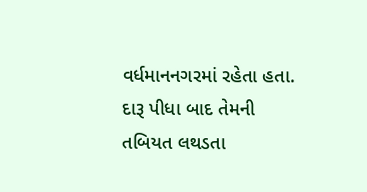વર્ધમાનનગરમાં રહેતા હતા. દારૂ પીધા બાદ તેમની તબિયત લથડતા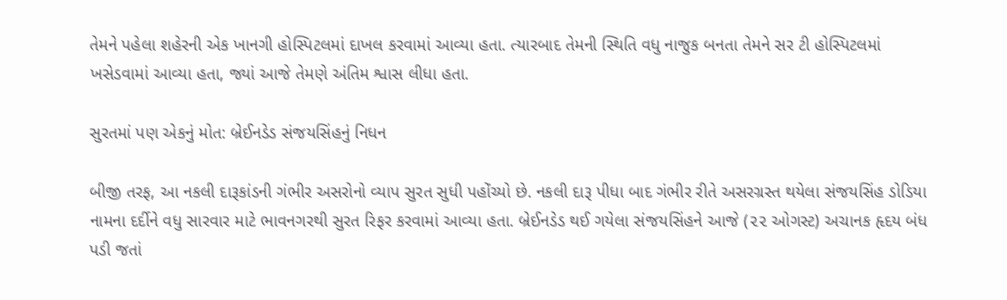તેમને પહેલા શહેરની એક ખાનગી હોસ્પિટલમાં દાખલ કરવામાં આવ્યા હતા. ત્યારબાદ તેમની સ્થિતિ વધુ નાજુક બનતા તેમને સર ટી હોસ્પિટલમાં ખસેડવામાં આવ્યા હતા, જ્યાં આજે તેમણે અંતિમ શ્વાસ લીધા હતા.

સુરતમાં પણ એકનું મોત: બ્રેઈનડેડ સંજયસિંહનું નિધન

બીજી તરફ, આ નકલી દારૂકાંડની ગંભીર અસરોનો વ્યાપ સુરત સુધી પહોંચ્યો છે. નકલી દારૂ પીધા બાદ ગંભીર રીતે અસરગ્રસ્ત થયેલા સંજયસિંહ ડોડિયા નામના દર્દીને વધુ સારવાર માટે ભાવનગરથી સુરત રિફર કરવામાં આવ્યા હતા. બ્રેઈનડેડ થઈ ગયેલા સંજયસિંહને આજે (૨૨ ઓગસ્ટ) અચાનક હૃદય બંધ પડી જતાં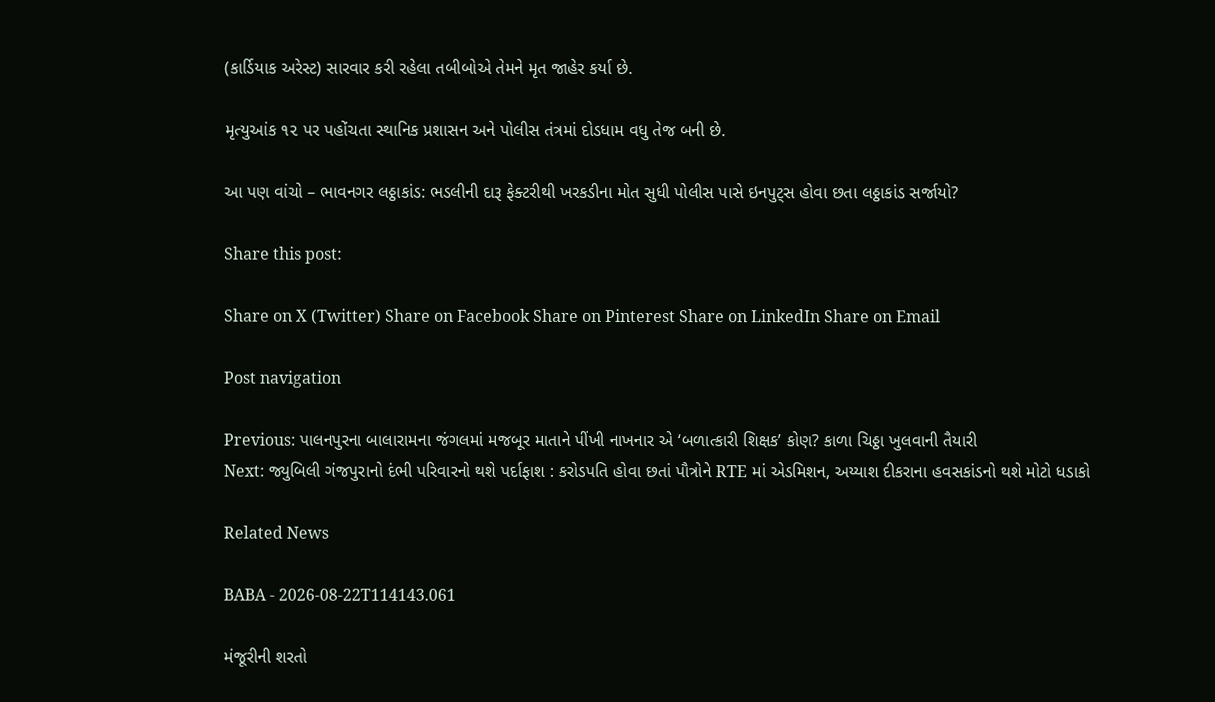(કાર્ડિયાક અરેસ્ટ) સારવાર કરી રહેલા તબીબોએ તેમને મૃત જાહેર કર્યા છે.

મૃત્યુઆંક ૧૨ પર પહોંચતા સ્થાનિક પ્રશાસન અને પોલીસ તંત્રમાં દોડધામ વધુ તેજ બની છે.

આ પણ વાંચો – ભાવનગર લઠ્ઠાકાંડ: ભડલીની દારૂ ફેક્ટરીથી ખરકડીના મોત સુધી પોલીસ પાસે ઇનપુટ્સ હોવા છતા લઠ્ઠાકાંડ સર્જાયો?

Share this post:

Share on X (Twitter) Share on Facebook Share on Pinterest Share on LinkedIn Share on Email

Post navigation

Previous: પાલનપુરના બાલારામના જંગલમાં મજબૂર માતાને પીંખી નાખનાર એ ‘બળાત્કારી શિક્ષક’ કોણ? કાળા ચિઠ્ઠા ખુલવાની તૈયારી
Next: જ્યુબિલી ગંજપુરાનો દંભી પરિવારનો થશે પર્દાફાશ : કરોડપતિ હોવા છતાં પૌત્રોને RTE માં એડમિશન, અય્યાશ દીકરાના હવસકાંડનો થશે મોટો ધડાકો

Related News

BABA - 2026-08-22T114143.061

મંજૂરીની શરતો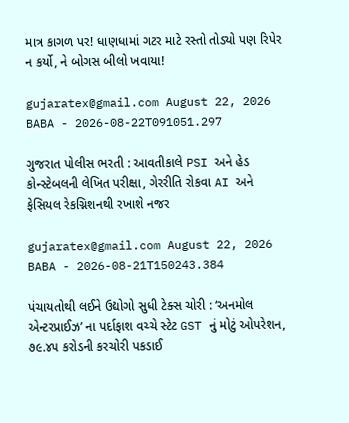માત્ર કાગળ પર! ધાણધામાં ગટર માટે રસ્તો તોડ્યો પણ રિપેર ન કર્યો, ને બોગસ બીલો ખવાયા!

gujaratex@gmail.com August 22, 2026
BABA - 2026-08-22T091051.297

ગુજરાત પોલીસ ભરતી : આવતીકાલે PSI અને હેડ કોન્સ્ટેબલની લેખિત પરીક્ષા, ગેરરીતિ રોકવા AI અને ફેસિયલ રેકગ્નિશનથી રખાશે નજર

gujaratex@gmail.com August 22, 2026
BABA - 2026-08-21T150243.384

પંચાયતોથી લઈને ઉદ્યોગો સુધી ટેક્સ ચોરી : ‘અનમોલ એન્ટરપ્રાઈઝ’ ના પર્દાફાશ વચ્ચે સ્ટેટ GST નું મોટું ઓપરેશન, ૭૯.૪૫ કરોડની કરચોરી પકડાઈ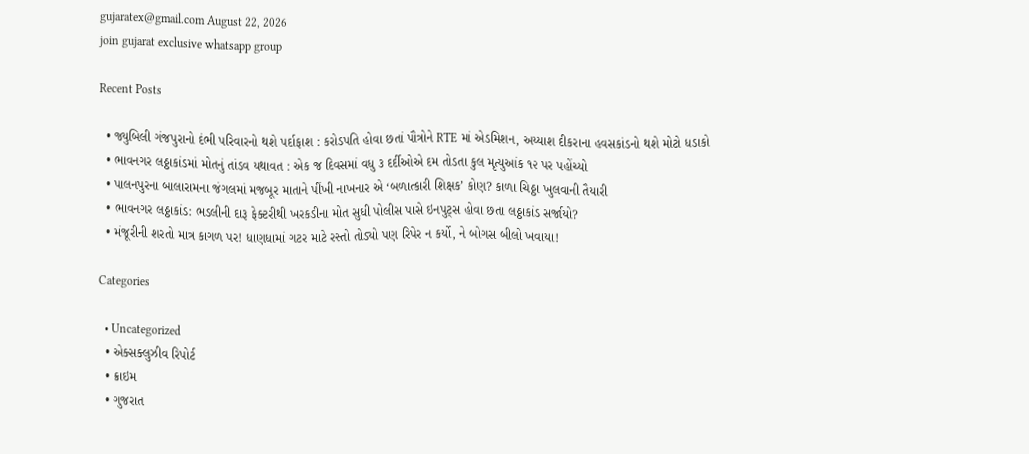gujaratex@gmail.com August 22, 2026
join gujarat exclusive whatsapp group

Recent Posts

  • જ્યુબિલી ગંજપુરાનો દંભી પરિવારનો થશે પર્દાફાશ : કરોડપતિ હોવા છતાં પૌત્રોને RTE માં એડમિશન, અય્યાશ દીકરાના હવસકાંડનો થશે મોટો ધડાકો
  • ભાવનગર લઠ્ઠાકાંડમાં મોતનું તાંડવ યથાવત : એક જ દિવસમાં વધુ ૩ દર્દીઓએ દમ તોડતા કુલ મૃત્યુઆંક ૧૨ પર પહોંચ્યો
  • પાલનપુરના બાલારામના જંગલમાં મજબૂર માતાને પીંખી નાખનાર એ ‘બળાત્કારી શિક્ષક’ કોણ? કાળા ચિઠ્ઠા ખુલવાની તૈયારી
  • ભાવનગર લઠ્ઠાકાંડ: ભડલીની દારૂ ફેક્ટરીથી ખરકડીના મોત સુધી પોલીસ પાસે ઇનપુટ્સ હોવા છતા લઠ્ઠાકાંડ સર્જાયો?
  • મંજૂરીની શરતો માત્ર કાગળ પર! ધાણધામાં ગટર માટે રસ્તો તોડ્યો પણ રિપેર ન કર્યો, ને બોગસ બીલો ખવાયા!

Categories

  • Uncategorized
  • એક્સક્લુઝીવ રિપોર્ટ
  • ક્રાઇમ
  • ગુજરાત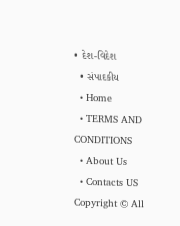• દેશ-વિદેશ
  • સંપાદકીય
  • Home
  • TERMS AND CONDITIONS
  • About Us
  • Contacts US
Copyright © All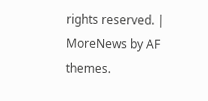rights reserved. | MoreNews by AF themes.